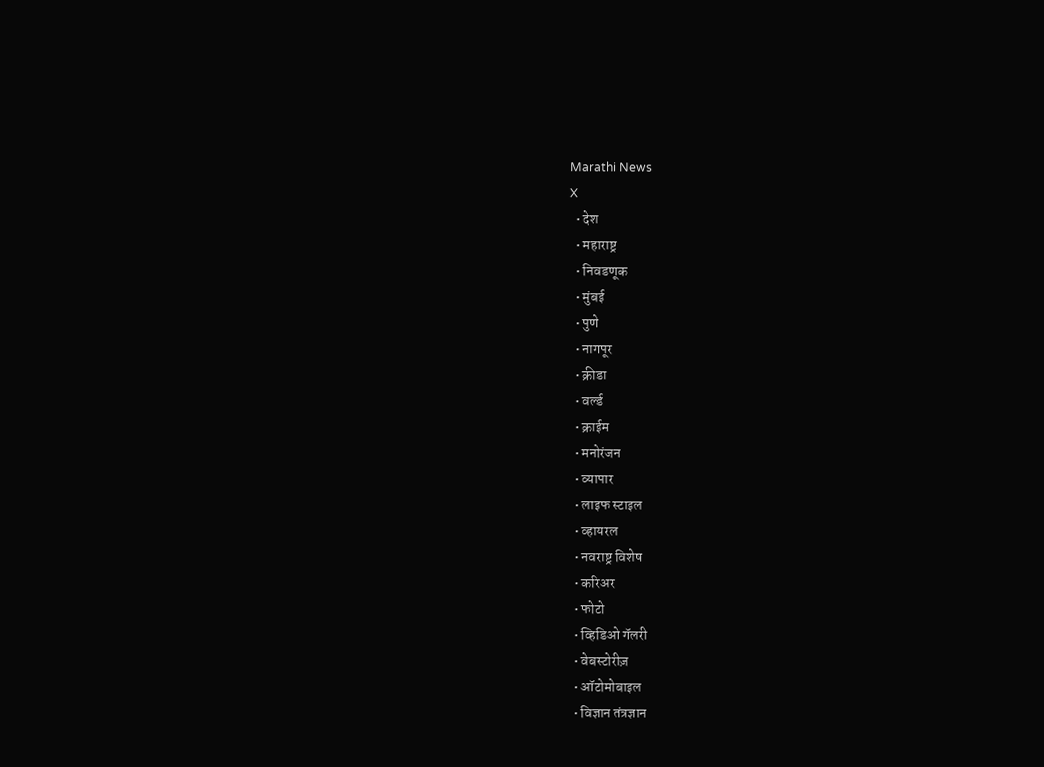Marathi News
X
  • देश
  • महाराष्ट्र
  • निवडणूक
  • मुंबई
  • पुणे
  • नागपूर
  • क्रीडा
  • वर्ल्ड
  • क्राईम
  • मनोरंजन
  • व्यापार
  • लाइफ स्टाइल
  • व्हायरल
  • नवराष्ट्र विशेष
  • करिअर
  • फोटो
  • व्हिडिओ गॅलरी
  • वेबस्टोरीज़
  • ऑटोमोबाइल
  • विज्ञान तंत्रज्ञान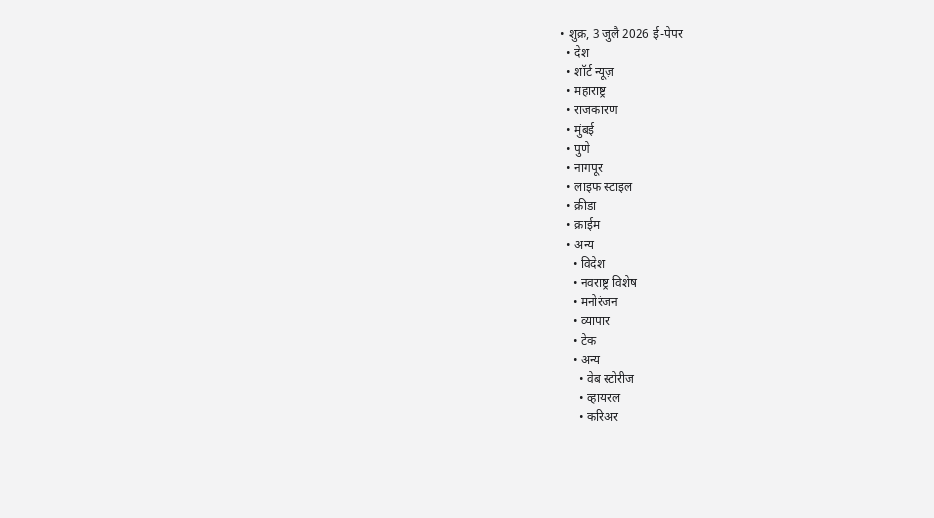• शुक्र, 3 जुलै 2026 ई-पेपर
  • देश
  • शॉर्ट न्यूज़
  • महाराष्ट्र
  • राजकारण
  • मुंबई
  • पुणे
  • नागपूर
  • लाइफ स्टाइल
  • क्रीडा
  • क्राईम
  • अन्य
    • विदेश
    • नवराष्ट्र विशेष
    • मनोरंजन
    • व्यापार
    • टेक
    • अन्य
      • वेब स्टोरीज
      • व्हायरल
      • करिअर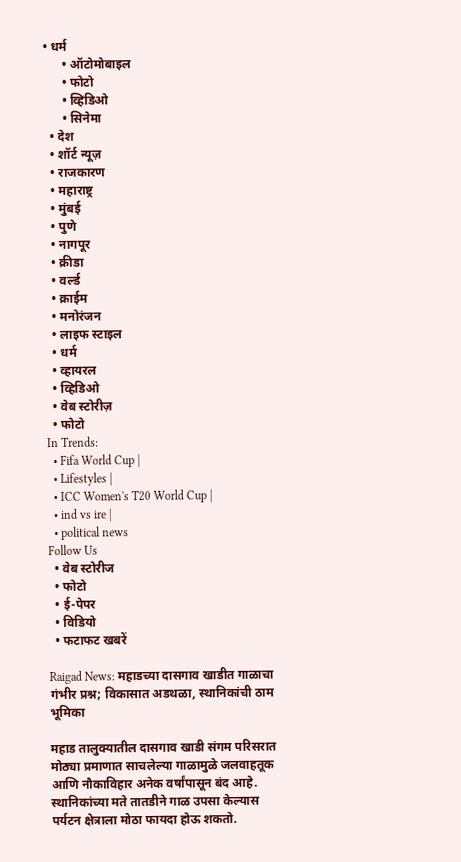• धर्म
      • ऑटोमोबाइल
      • फोटो
      • व्हिडिओ
      • सिनेमा
  • देश
  • शॉर्ट न्यूज़
  • राजकारण
  • महाराष्ट्र
  • मुंबई
  • पुणे
  • नागपूर
  • क्रीडा
  • वर्ल्ड
  • क्राईम
  • मनोरंजन
  • लाइफ स्टाइल
  • धर्म
  • व्हायरल
  • व्हिडिओ
  • वेब स्टोरीज़
  • फोटो
In Trends:
  • Fifa World Cup |
  • Lifestyles |
  • ICC Women's T20 World Cup |
  • ind vs ire |
  • political news
Follow Us
  • वेब स्टोरीज
  • फोटो
  • ई-पेपर
  • विडियो
  • फटाफट खबरें

Raigad News: महाडच्या दासगाव खाडीत गाळाचा गंभीर प्रश्न; विकासात अडथळा, स्थानिकांची ठाम भूमिका

महाड तालुक्यातील दासगाव खाडी संगम परिसरात मोठ्या प्रमाणात साचलेल्या गाळामुळे जलवाहतूक आणि नौकाविहार अनेक वर्षांपासून बंद आहे. स्थानिकांच्या मते तातडीने गाळ उपसा केल्यास पर्यटन क्षेत्राला मोठा फायदा होऊ शकतो.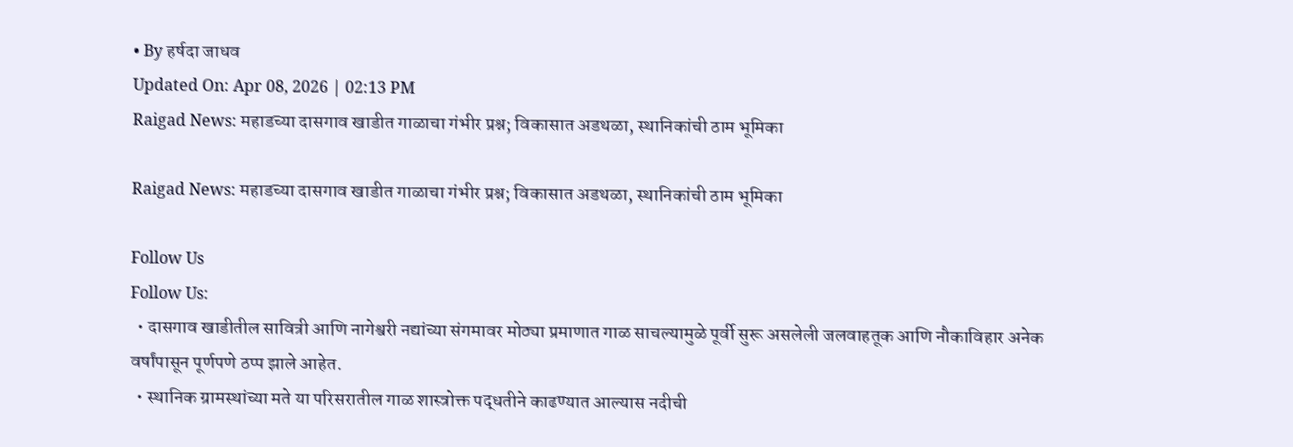• By हर्षदा जाधव
Updated On: Apr 08, 2026 | 02:13 PM
Raigad News: महाडच्या दासगाव खाडीत गाळाचा गंभीर प्रश्न; विकासात अडथळा, स्थानिकांची ठाम भूमिका

Raigad News: महाडच्या दासगाव खाडीत गाळाचा गंभीर प्रश्न; विकासात अडथळा, स्थानिकांची ठाम भूमिका

Follow Us
Follow Us:
  • दासगाव खाडीतील सावित्री आणि नागेश्वरी नद्यांच्या संगमावर मोठ्या प्रमाणात गाळ साचल्यामुळे पूर्वी सुरू असलेली जलवाहतूक आणि नौकाविहार अनेक वर्षांपासून पूर्णपणे ठप्प झाले आहेत.
  • स्थानिक ग्रामस्थांच्या मते या परिसरातील गाळ शास्त्रोक्त पद्धतीने काढण्यात आल्यास नदीची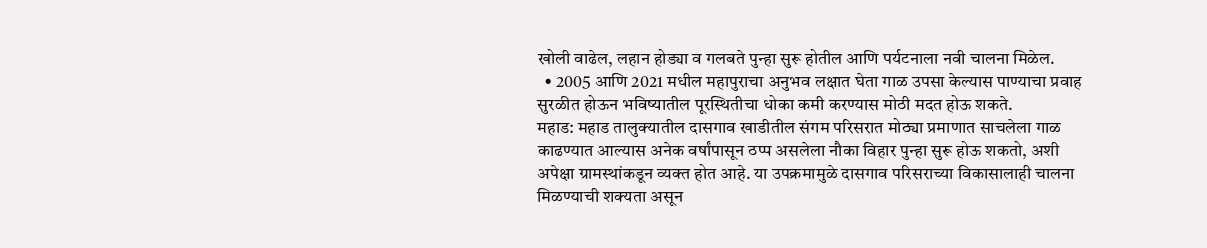खोली वाढेल, लहान होड्या व गलबते पुन्हा सुरू होतील आणि पर्यटनाला नवी चालना मिळेल.
  • 2005 आणि 2021 मधील महापुराचा अनुभव लक्षात घेता गाळ उपसा केल्यास पाण्याचा प्रवाह सुरळीत होऊन भविष्यातील पूरस्थितीचा धोका कमी करण्यास मोठी मदत होऊ शकते.
महाड: महाड तालुक्यातील दासगाव खाडीतील संगम परिसरात मोठ्या प्रमाणात साचलेला गाळ काढण्यात आल्यास अनेक वर्षांपासून ठप्प असलेला नौका विहार पुन्हा सुरू होऊ शकतो, अशी अपेक्षा ग्रामस्थांकडून व्यक्त होत आहे. या उपक्रमामुळे दासगाव परिसराच्या विकासालाही चालना मिळण्याची शक्यता असून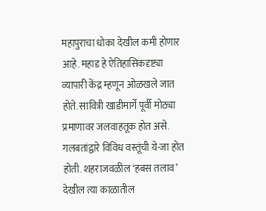महापुराचा धोका देखील कमी होणार आहे. महाड हे ऐतिहासिकदृष्ट्या व्यापारी केंद्र म्हणून ओळखले जात होते. सावित्री खाडीमार्गे पूर्वी मोठ्या प्रमाणावर जलवाहतूक होत असे. गलबतांद्वारे विविध वस्तूंची ये-जा होत होती. शहराजवळील ‘हबस तलाव’ देखील त्या काळातील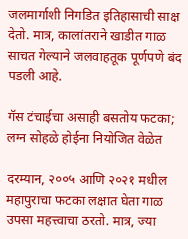जलमार्गाशी निगडित इतिहासाची साक्ष देतो. मात्र, कालांतराने खाडीत गाळ साचत गेल्याने जलवाहतूक पूर्णपणे बंद पडली आहे.

गॅस टंचाईचा असाही बसतोय फटका; लग्न सोहळे होईना नियोजित वेळेत

दरम्यान, २००५ आणि २०२१ मधील महापुराचा फटका लक्षात घेता गाळ उपसा महत्त्वाचा ठरतो. मात्र, ज्या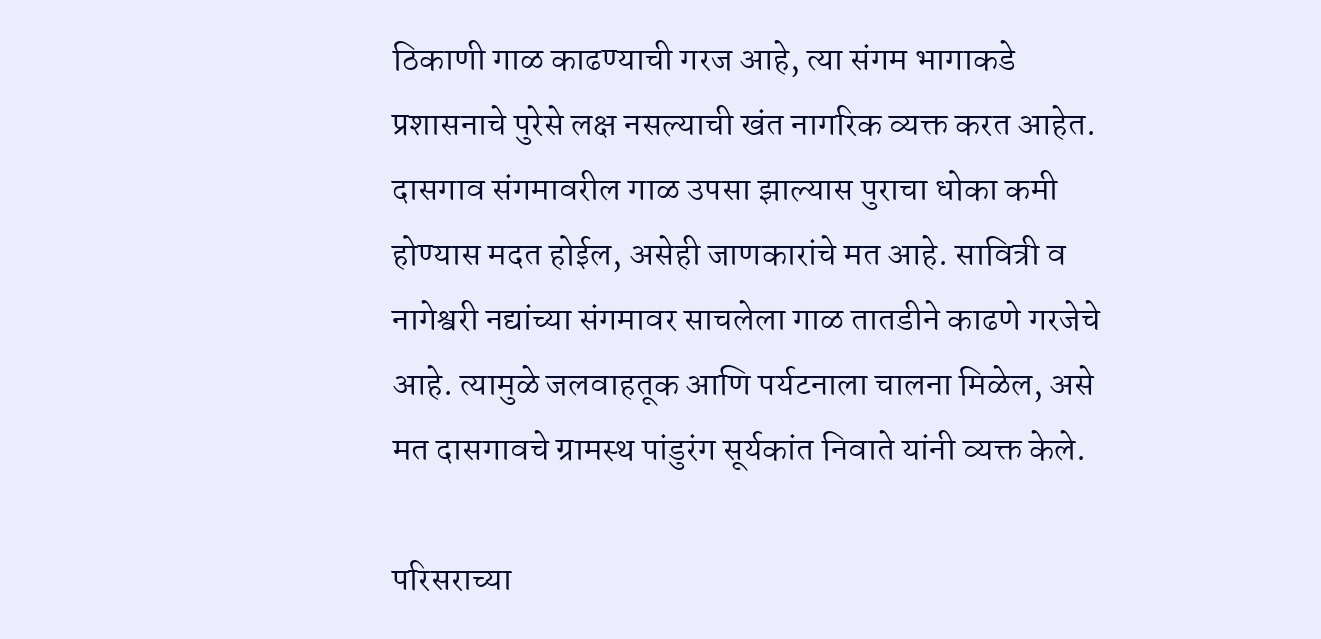ठिकाणी गाळ काढण्याची गरज आहे, त्या संगम भागाकडे प्रशासनाचे पुरेसे लक्ष नसल्याची खंत नागरिक व्यक्त करत आहेत. दासगाव संगमावरील गाळ उपसा झाल्यास पुराचा धोका कमी होण्यास मदत होईल, असेही जाणकारांचे मत आहे. सावित्री व नागेश्वरी नद्यांच्या संगमावर साचलेला गाळ तातडीने काढणे गरजेचे आहे. त्यामुळे जलवाहतूक आणि पर्यटनाला चालना मिळेल, असे मत दासगावचे ग्रामस्थ पांडुरंग सूर्यकांत निवाते यांनी व्यक्त केले.

परिसराच्या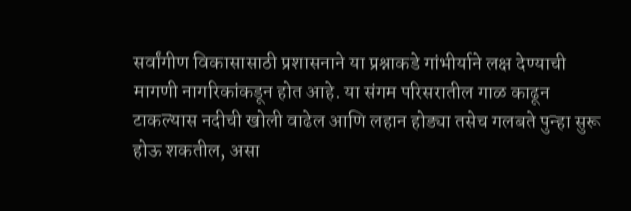सर्वांगीण विकासासाठी प्रशासनाने या प्रश्नाकडे गांभीर्याने लक्ष देण्याची मागणी नागरिकांकडून होत आहे. या संगम परिसरातील गाळ काढून टाकल्यास नदीची खोली वाढेल आणि लहान होड्या तसेच गलबते पुन्हा सुरू होऊ शकतील, असा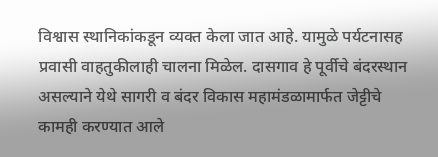विश्वास स्थानिकांकडून व्यक्त केला जात आहे. यामुळे पर्यटनासह प्रवासी वाहतुकीलाही चालना मिळेल. दासगाव हे पूर्वीचे बंदरस्थान असल्याने येथे सागरी व बंदर विकास महामंडळामार्फत जेट्टीचे कामही करण्यात आले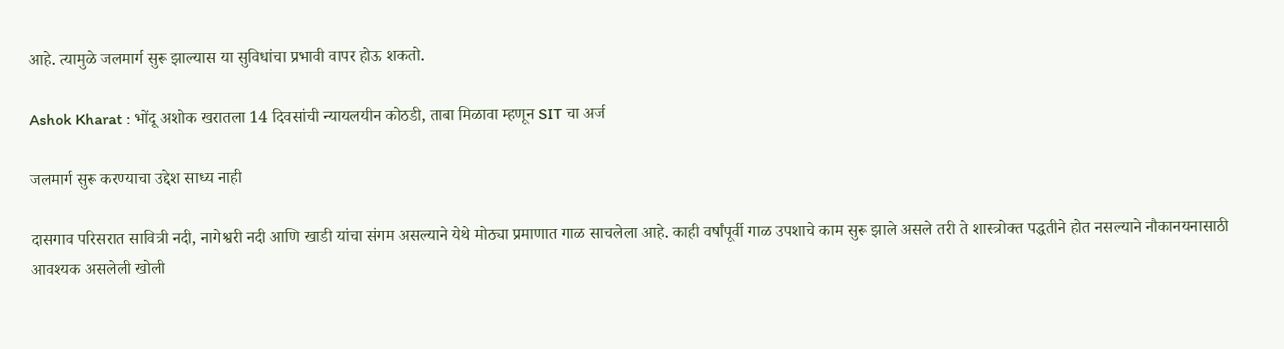आहे. त्यामुळे जलमार्ग सुरू झाल्यास या सुविधांचा प्रभावी वापर होऊ शकतो.

Ashok Kharat : भोंदू अशोक खरातला 14 दिवसांची न्यायलयीन कोठडी, ताबा मिळावा म्हणून SIT चा अर्ज

जलमार्ग सुरू करण्याचा उद्देश साध्य नाही

दासगाव परिसरात सावित्री नदी, नागेश्वरी नदी आणि खाडी यांचा संगम असल्याने येथे मोठ्या प्रमाणात गाळ साचलेला आहे. काही वर्षांपूर्वी गाळ उपशाचे काम सुरू झाले असले तरी ते शास्त्रोक्त पद्धतीने होत नसल्याने नौकानयनासाठी आवश्यक असलेली खोली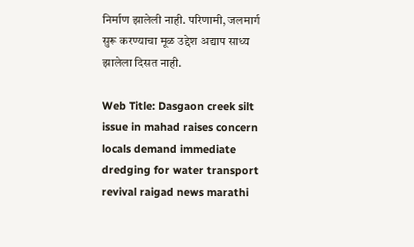निर्माण झालेली नाही. परिणामी, जलमार्ग सुरू करण्याचा मूळ उद्देश अद्याप साध्य झालेला दिसत नाही.

Web Title: Dasgaon creek silt issue in mahad raises concern locals demand immediate dredging for water transport revival raigad news marathi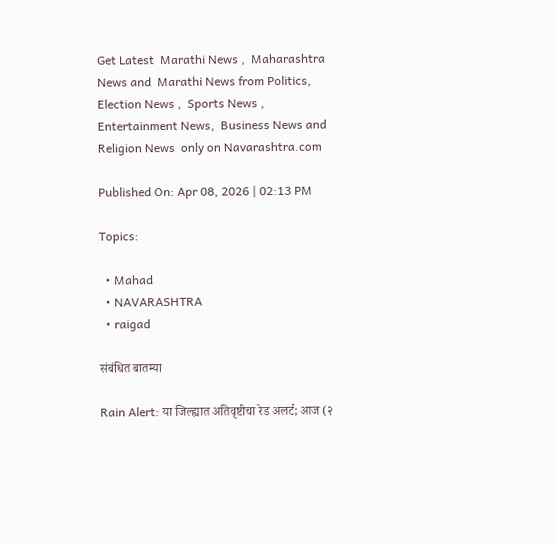Get Latest  Marathi News ,  Maharashtra News and  Marathi News from Politics,  Election News ,  Sports News ,  Entertainment News,  Business News and   Religion News  only on Navarashtra.com

Published On: Apr 08, 2026 | 02:13 PM

Topics:

  • Mahad
  • NAVARASHTRA
  • raigad

संबंधित बातम्या

Rain Alert: या जिल्ह्यात अतिवृष्टीचा रेड अलर्ट; आज (२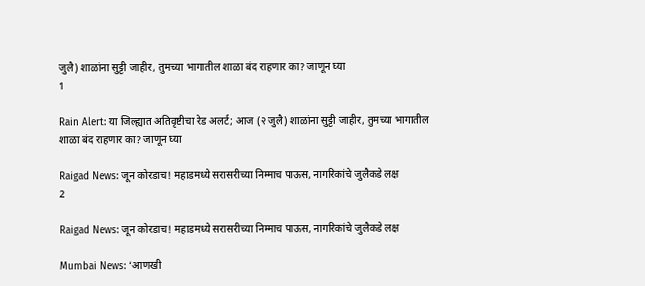जुलै) शाळांना सुट्टी जाहीर, तुमच्या भागातील शाळा बंद राहणार का? जाणून घ्या
1

Rain Alert: या जिल्ह्यात अतिवृष्टीचा रेड अलर्ट; आज (२ जुलै) शाळांना सुट्टी जाहीर, तुमच्या भागातील शाळा बंद राहणार का? जाणून घ्या

Raigad News: जून कोरडाच! महाडमध्ये सरासरीच्या निम्माच पाऊस, नागरिकांचे जुलैकडे लक्ष
2

Raigad News: जून कोरडाच! महाडमध्ये सरासरीच्या निम्माच पाऊस, नागरिकांचे जुलैकडे लक्ष

Mumbai News: ‘आणखी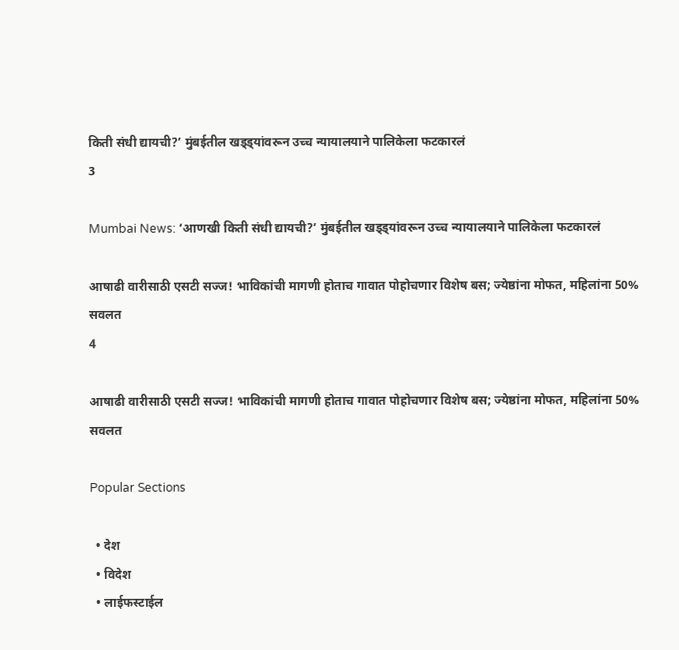किती संधी द्यायची?’ मुंबईतील खड्ड्यांवरून उच्च न्यायालयाने पालिकेला फटकारलं
3

Mumbai News: ‘आणखी किती संधी द्यायची?’ मुंबईतील खड्ड्यांवरून उच्च न्यायालयाने पालिकेला फटकारलं

आषाढी वारीसाठी एसटी सज्ज! भाविकांची मागणी होताच गावात पोहोचणार विशेष बस; ज्येष्ठांना मोफत, महिलांना 50% सवलत
4

आषाढी वारीसाठी एसटी सज्ज! भाविकांची मागणी होताच गावात पोहोचणार विशेष बस; ज्येष्ठांना मोफत, महिलांना 50% सवलत

Popular Sections

  • देश
  • विदेश
  • लाईफस्टाईल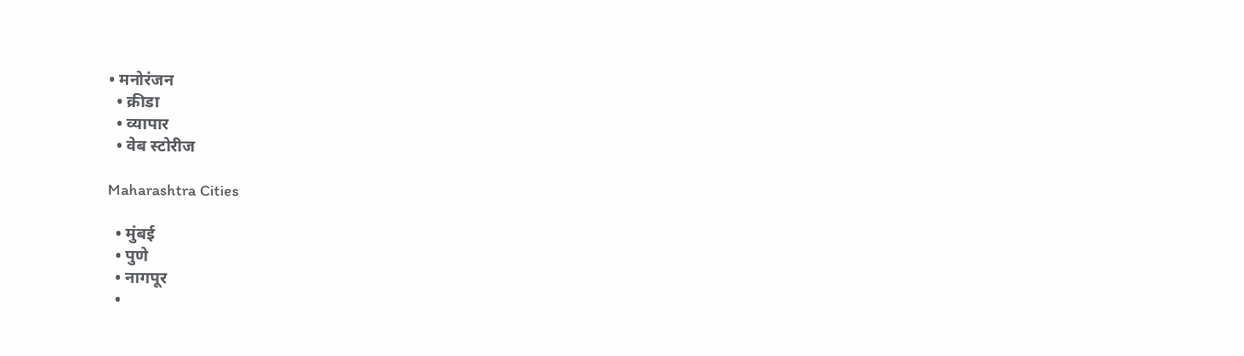• मनोरंजन
  • क्रीडा
  • व्यापार
  • वेब स्टोरीज

Maharashtra Cities

  • मुंबई
  • पुणे
  • नागपूर
  •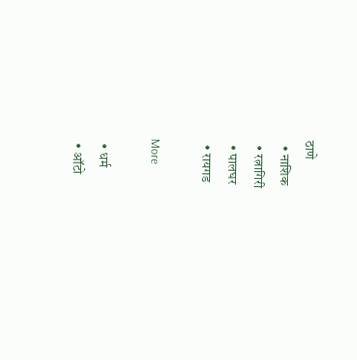ठाणे
  • नाशिक
  • रत्नागिरी
  • पालघर
  • रायगड

More

  • धर्म
  • ऑटो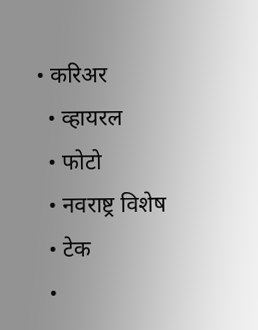• करिअर
  • व्हायरल
  • फोटो
  • नवराष्ट्र विशेष
  • टेक
  •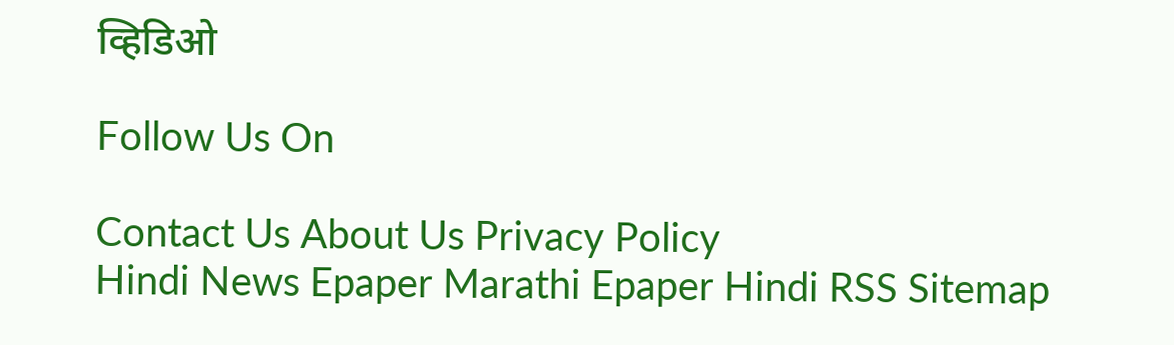व्हिडिओ

Follow Us On

Contact Us About Us Privacy Policy
Hindi News Epaper Marathi Epaper Hindi RSS Sitemap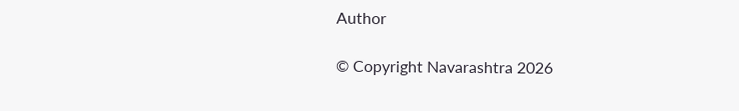Author

© Copyright Navarashtra 2026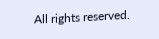All rights reserved.